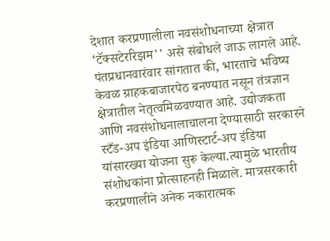देशात करप्रणालीला नवसंशोधनाच्या क्षेत्रात ‘टॅक्सटेररिझम'' असे संबोधले जाऊ लागले आहे. पंतप्रधानवारंवार सांगतात की, भारताचे भविष्य केवळ ग्राहकबाजारपेठ बनण्यात नसून तंत्रज्ञान क्षेत्रातील नेतृत्वमिळवण्यात आहे. उद्योजकता आणि नवसंशोधनालाचालना देण्यासाठी सरकारने स्टँड-अप इंडिया आणिस्टार्ट-अप इंडिया यांसारख्या योजना सुरू केल्या.त्यामुळे भारतीय संशोधकांना प्रोत्साहनही मिळाले. मात्रसरकारी करप्रणालीने अनेक नकारात्मक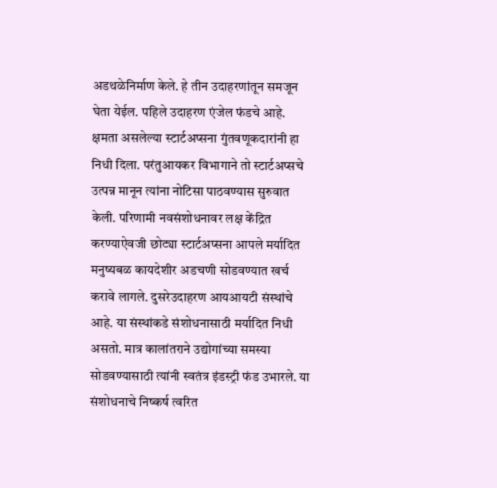अडथळेनिर्माण केले. हे तीन उदाहरणांतून समजून घेता येईल. पहिले उदाहरण एंजेल फंडचे आहे. क्षमता असलेल्या स्टार्टअप्सना गुंतवणूकदारांनी हा निधी दिला. परंतुआयकर विभागाने तो स्टार्टअप्सचे उत्पन्न मानून त्यांना नोटिसा पाठवण्यास सुरुवात केली. परिणामी नवसंशोधनावर लक्ष केंद्रित करण्याऐवजी छोट्या स्टार्टअप्सना आपले मर्यादित मनुष्यबळ कायदेशीर अडचणी सोडवण्यात खर्च करावे लागले. दुसरेउदाहरण आयआयटी संस्थांचे आहे. या संस्थांकडे संशोधनासाठी मर्यादित निधी असतो. मात्र कालांतराने उद्योगांच्या समस्या सोडवण्यासाठी त्यांनी स्वतंत्र इंडस्ट्री फंड उभारले. या संशोधनाचे निष्कर्ष त्वरित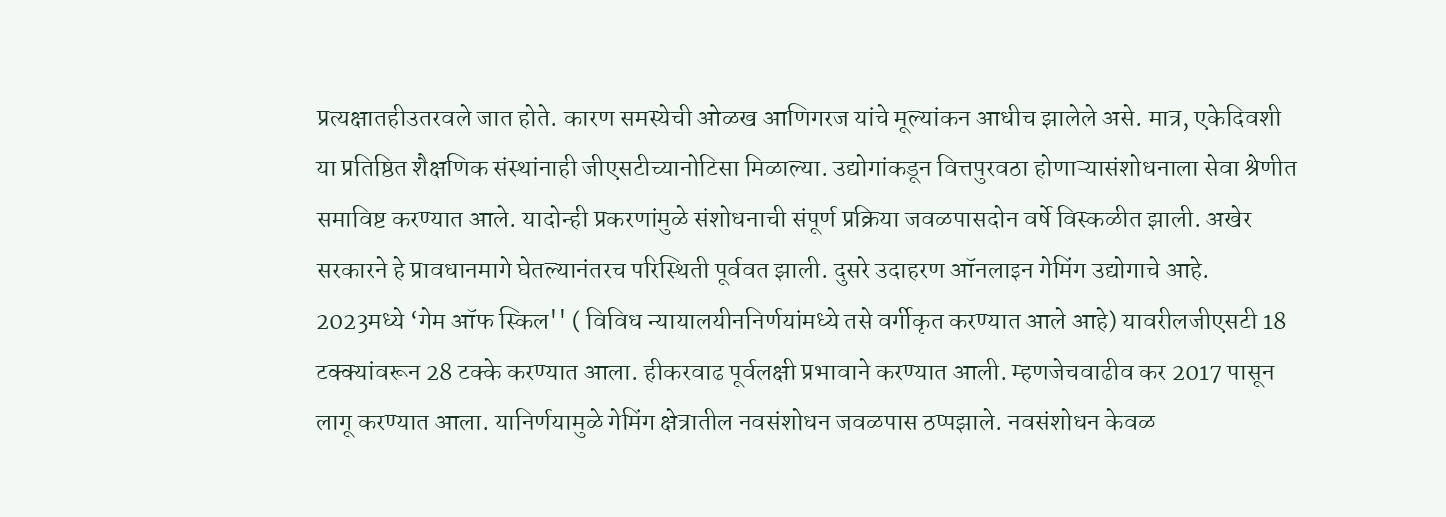प्रत्यक्षातहीउतरवले जात होते. कारण समस्येची ओळख आणिगरज यांचे मूल्यांकन आधीच झालेले असे. मात्र, एकेदिवशी या प्रतिष्ठित शैक्षणिक संस्थांनाही जीएसटीच्यानोटिसा मिळाल्या. उद्योगांकडून वित्तपुरवठा होणाऱ्यासंशोधनाला सेवा श्रेणीत समाविष्ट करण्यात आले. यादोन्ही प्रकरणांमुळे संशोधनाची संपूर्ण प्रक्रिया जवळपासदोन वर्षे विस्कळीत झाली. अखेर सरकारने हे प्रावधानमागे घेतल्यानंतरच परिस्थिती पूर्ववत झाली. दुसरे उदाहरण ऑनलाइन गेमिंग उद्योगाचे आहे. 2023मध्ये ‘गेम ऑफ स्किल'' ( विविध न्यायालयीननिर्णयांमध्ये तसे वर्गीकृत करण्यात आले आहे) यावरीलजीएसटी 18 टक्क्यांवरून 28 टक्के करण्यात आला. हीकरवाढ पूर्वलक्षी प्रभावाने करण्यात आली. म्हणजेचवाढीव कर 2017 पासून लागू करण्यात आला. यानिर्णयामुळे गेमिंग क्षेत्रातील नवसंशोधन जवळपास ठप्पझाले. नवसंशोधन केवळ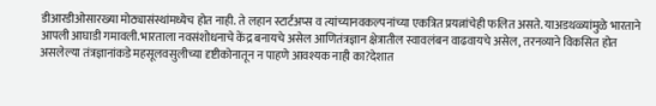डीआरडीओसारख्या मोठ्यासंस्थांमध्येच होत नाही. ते लहान स्टार्टअप्स व त्यांच्यानवकल्पनांच्या एकत्रित प्रयत्नांचेही फलित असते. याअडथळ्यांमुळे भारताने आपली आघाडी गमावली.भारताला नवसंशोधनाचे केंद्र बनायचे असेल आणितंत्रज्ञान क्षेत्रातील स्वावलंबन वाढवायचे असेल, तरनव्याने विकसित होत असलेल्या तंत्रज्ञानांकडे महसूलवसुलीच्या दृष्टीकोनातून न पाहणे आवश्यक नाही का?देशात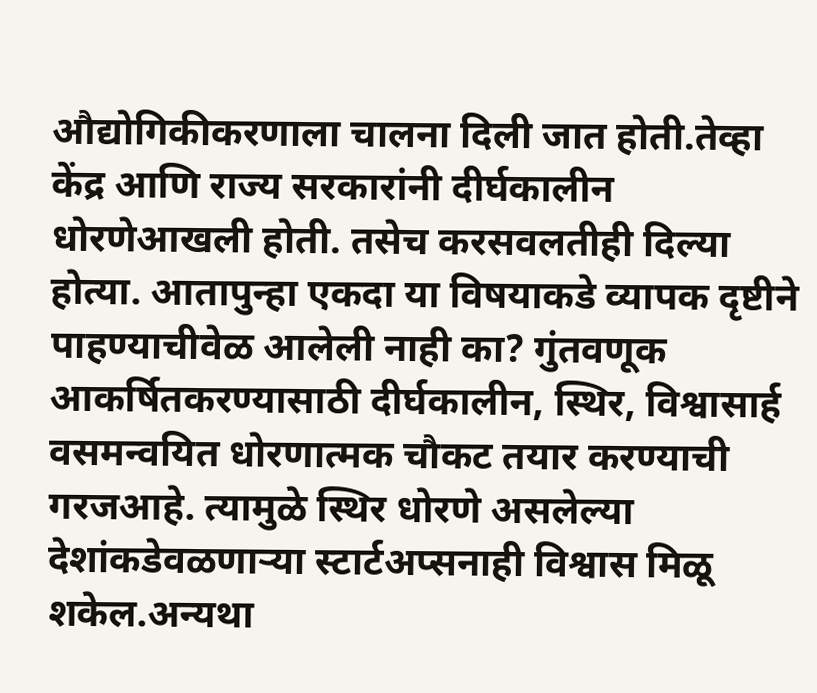औद्योगिकीकरणाला चालना दिली जात होती.तेव्हा केंद्र आणि राज्य सरकारांनी दीर्घकालीन धोरणेआखली होती. तसेच करसवलतीही दिल्या होत्या. आतापुन्हा एकदा या विषयाकडे व्यापक दृष्टीने पाहण्याचीवेळ आलेली नाही का? गुंतवणूक आकर्षितकरण्यासाठी दीर्घकालीन, स्थिर, विश्वासार्ह वसमन्वयित धोरणात्मक चौकट तयार करण्याची गरजआहे. त्यामुळे स्थिर धोरणे असलेल्या देशांकडेवळणाऱ्या स्टार्टअप्सनाही विश्वास मिळू शकेल.अन्यथा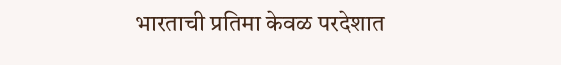भारताची प्रतिमा केवळ परदेशात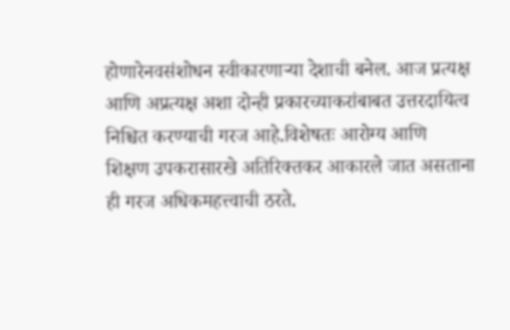होणारेनवसंशोधन स्वीकारणाऱ्या देशाची बनेल. आज प्रत्यक्ष आणि अप्रत्यक्ष अशा दोन्ही प्रकारच्याकरांबाबत उत्तरदायित्व निश्चित करण्याची गरज आहे.विशेषतः आरोग्य आणि शिक्षण उपकरासारखे अतिरिक्तकर आकारले जात असताना ही गरज अधिकमहत्त्वाची ठरते.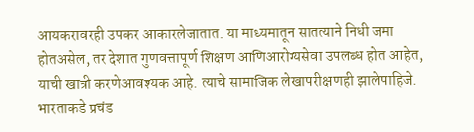आयकरावरही उपकर आकारलेजातात. या माध्यमातून सातत्याने निधी जमा होतअसेल, तर देशात गुणवत्तापूर्ण शिक्षण आणिआरोग्यसेवा उपलब्ध होत आहेत, याची खात्री करणेआवश्यक आहे. त्याचे सामाजिक लेखापरीक्षणही झालेपाहिजे. भारताकडे प्रचंड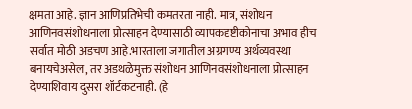क्षमता आहे. ज्ञान आणिप्रतिभेची कमतरता नाही. मात्र, संशोधन आणिनवसंशोधनाला प्रोत्साहन देण्यासाठी व्यापकदृष्टीकोनाचा अभाव हीच सर्वात मोठी अडचण आहे.भारताला जगातील अग्रगण्य अर्थव्यवस्था बनायचेअसेल, तर अडथळेमुक्त संशोधन आणिनवसंशोधनाला प्रोत्साहन देण्याशिवाय दुसरा शॉर्टकटनाही. (हे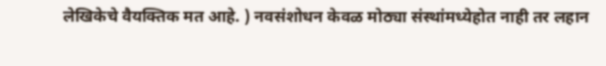लेखिकेचे वैयक्तिक मत आहे. ) नवसंशोधन केवळ मोठ्या संस्थांमध्येहोत नाही तर लहान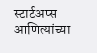स्टार्टअप्स आणित्यांच्या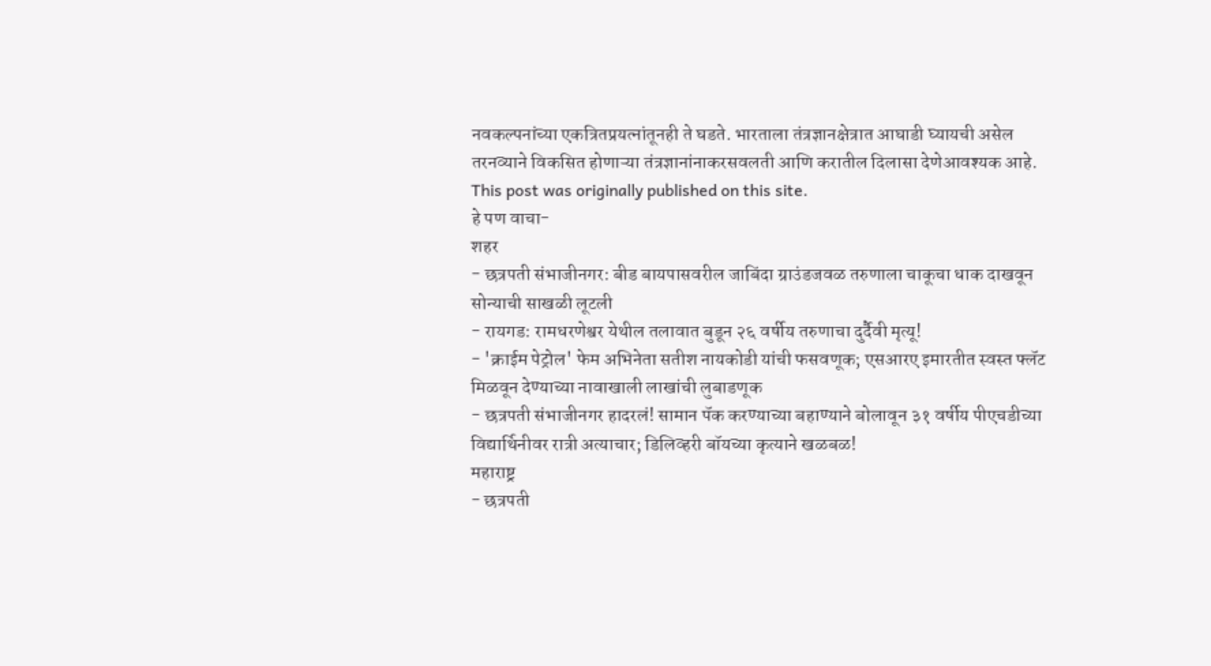नवकल्पनांच्या एकत्रितप्रयत्नांतूनही ते घडते. भारताला तंत्रज्ञानक्षेत्रात आघाडी घ्यायची असेल तरनव्याने विकसित होणाऱ्या तंत्रज्ञानांनाकरसवलती आणि करातील दिलासा देणेआवश्यक आहे.
This post was originally published on this site.
हे पण वाचा-
शहर
- छत्रपती संभाजीनगर: बीड बायपासवरील जाबिंदा ग्राउंडजवळ तरुणाला चाकूचा धाक दाखवून सोन्याची साखळी लूटली
- रायगड: रामधरणेश्वर येथील तलावात बुडून २६ वर्षीय तरुणाचा दुर्दैवी मृत्यू!
- 'क्राईम पेट्रोल' फेम अभिनेता सतीश नायकोडी यांची फसवणूक; एसआरए इमारतीत स्वस्त फ्लॅट मिळवून देण्याच्या नावाखाली लाखांची लुबाडणूक
- छत्रपती संभाजीनगर हादरलं! सामान पॅक करण्याच्या बहाण्याने बोलावून ३१ वर्षीय पीएचडीच्या विद्यार्थिनीवर रात्री अत्याचार; डिलिव्हरी बॉयच्या कृत्याने खळबळ!
महाराष्ट्र
- छत्रपती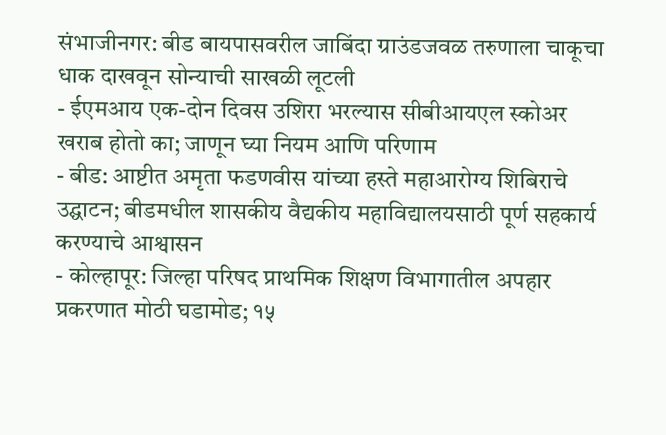संभाजीनगर: बीड बायपासवरील जाबिंदा ग्राउंडजवळ तरुणाला चाकूचा धाक दाखवून सोन्याची साखळी लूटली
- ईएमआय एक-दोन दिवस उशिरा भरल्यास सीबीआयएल स्कोअर खराब होतो का; जाणून घ्या नियम आणि परिणाम
- बीड: आष्टीत अमृता फडणवीस यांच्या हस्ते महाआरोग्य शिबिराचे उद्घाटन; बीडमधील शासकीय वैद्यकीय महाविद्यालयसाठी पूर्ण सहकार्य करण्याचे आश्वासन
- कोल्हापूर: जिल्हा परिषद प्राथमिक शिक्षण विभागातील अपहार प्रकरणात मोठी घडामोड; १५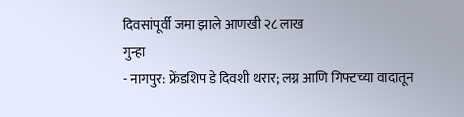दिवसांपूर्वी जमा झाले आणखी २८ लाख
गुन्हा
- नागपुर: फ्रेंडशिप डे दिवशी थरार; लग्न आणि गिफ्टच्या वादातून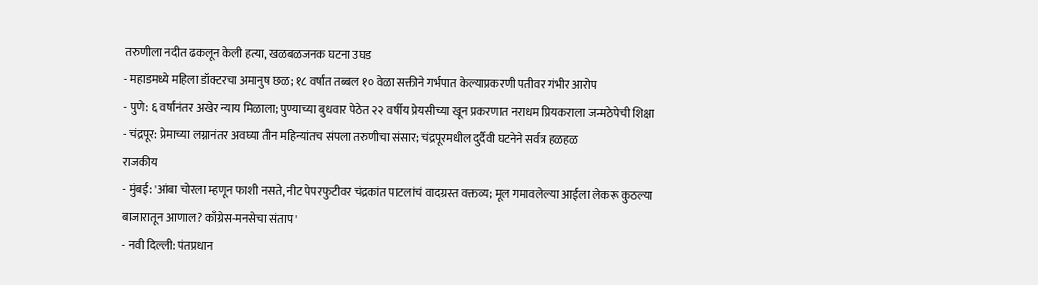तरुणीला नदीत ढकलून केली हत्या, खळबळजनक घटना उघड
- महाडमध्ये महिला डॉक्टरचा अमानुष छळ; १८ वर्षांत तब्बल १० वेळा सक्तीने गर्भपात केल्याप्रकरणी पतीवर गंभीर आरोप
- पुणे: ६ वर्षांनंतर अखेर न्याय मिळाला; पुण्याच्या बुधवार पेठेत २२ वर्षीय प्रेयसीच्या खून प्रकरणात नराधम प्रियकराला जन्मठेपेची शिक्षा
- चंद्रपूर: प्रेमाच्या लग्नानंतर अवघ्या तीन महिन्यांतच संपला तरुणीचा संसार; चंद्रपूरमधील दुर्दैवी घटनेने सर्वत्र हळहळ
राजकीय
- मुंबई: 'आंबा चोरला म्हणून फाशी नसते, नीट पेपरफुटीवर चंद्रकांत पाटलांचं वादग्रस्त वक्तव्य; मूल गमावलेल्या आईला लेकरू कुठल्या बाजारातून आणाल? काँग्रेस-मनसेचा संताप'
- नवी दिल्ली: पंतप्रधान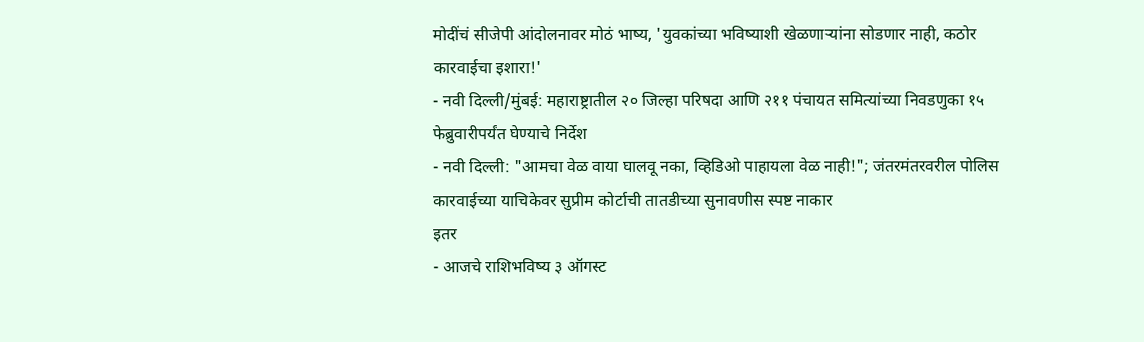मोदींचं सीजेपी आंदोलनावर मोठं भाष्य, 'युवकांच्या भविष्याशी खेळणाऱ्यांना सोडणार नाही, कठोर कारवाईचा इशारा!'
- नवी दिल्ली/मुंबई: महाराष्ट्रातील २० जिल्हा परिषदा आणि २११ पंचायत समित्यांच्या निवडणुका १५ फेब्रुवारीपर्यंत घेण्याचे निर्देश
- नवी दिल्ली: "आमचा वेळ वाया घालवू नका, व्हिडिओ पाहायला वेळ नाही!"; जंतरमंतरवरील पोलिस कारवाईच्या याचिकेवर सुप्रीम कोर्टाची तातडीच्या सुनावणीस स्पष्ट नाकार
इतर
- आजचे राशिभविष्य ३ ऑगस्ट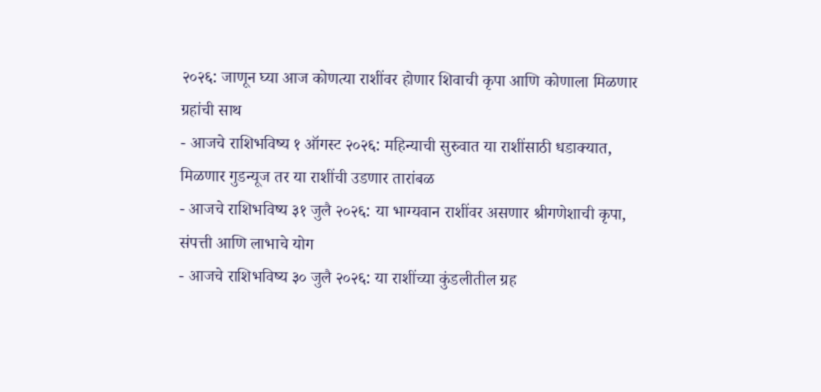२०२६: जाणून घ्या आज कोणत्या राशींवर होणार शिवाची कृपा आणि कोणाला मिळणार ग्रहांची साथ
- आजचे राशिभविष्य १ ऑगस्ट २०२६: महिन्याची सुरुवात या राशींसाठी धडाक्यात, मिळणार गुडन्यूज तर या राशींची उडणार तारांबळ
- आजचे राशिभविष्य ३१ जुलै २०२६: या भाग्यवान राशींवर असणार श्रीगणेशाची कृपा, संपत्ती आणि लाभाचे योग
- आजचे राशिभविष्य ३० जुलै २०२६: या राशींच्या कुंडलीतील ग्रह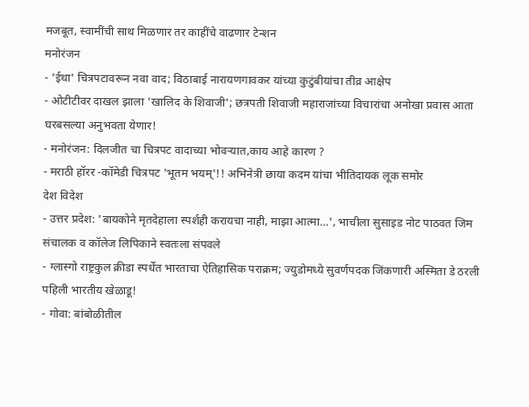मजबूत, स्वामींची साथ मिळणार तर काहींचे वाढणार टेन्शन
मनोरंजन
- 'ईथा' चित्रपटावरून नवा वाद; विठाबाई नारायणगावकर यांच्या कुटुंबीयांचा तीव्र आक्षेप
- ओटीटीवर दाखल झाला 'खालिद के शिवाजी'; छत्रपती शिवाजी महाराजांच्या विचारांचा अनोखा प्रवास आता घरबसल्या अनुभवता येणार!
- मनोरंजन: दिलजीत चा चित्रपट वादाच्या भोवऱ्यात,काय आहे कारण ?
- मराठी हॉरर -कॉमेडी चित्रपट 'भूतम भयम्'!! अभिनेत्री छाया कदम यांचा भीतिदायक लूक समोर
देश विदेश
- उत्तर प्रदेश: 'बायकोने मृतदेहाला स्पर्शही करायचा नाही, माझा आत्मा…', भाचीला सुसाइड नोट पाठवत जिम संचालक व कॉलेज लिपिकाने स्वतःला संपवले
- ग्लास्गो राष्ट्रकुल क्रीडा स्पर्धेत भारताचा ऐतिहासिक पराक्रम; ज्युडोमध्ये सुवर्णपदक जिंकणारी अस्मिता डे ठरली पहिली भारतीय खेळाडू!
- गोवा: बांबोळीतील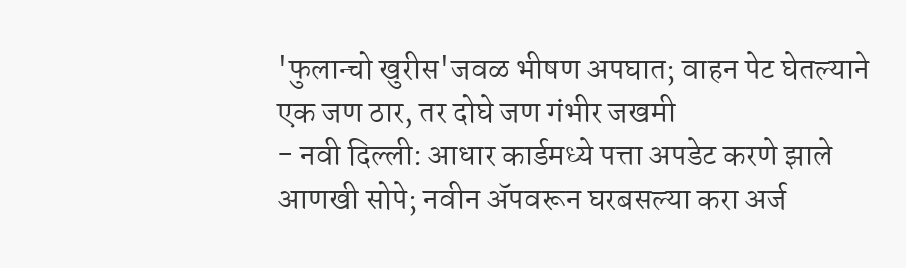'फुलान्चो खुरीस'जवळ भीषण अपघात; वाहन पेट घेतल्याने एक जण ठार, तर दोघे जण गंभीर जखमी
- नवी दिल्ली: आधार कार्डमध्ये पत्ता अपडेट करणे झाले आणखी सोपे; नवीन ॲपवरून घरबसल्या करा अर्ज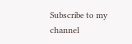Subscribe to my channel